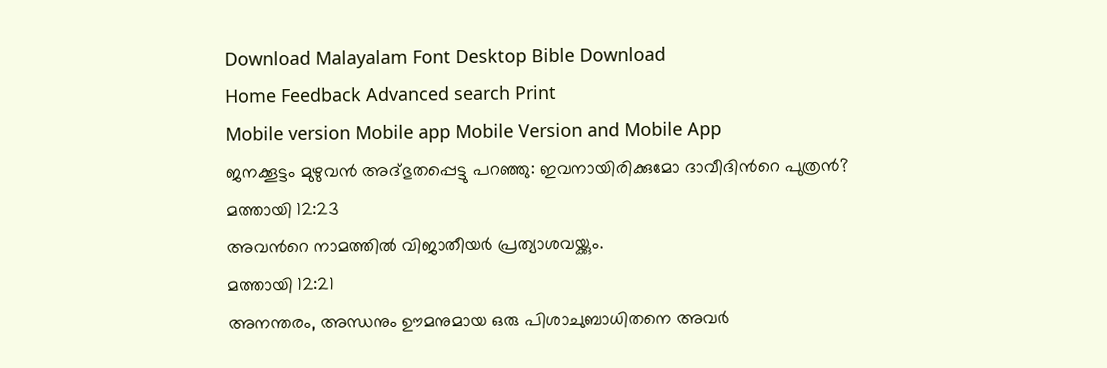Download Malayalam Font Desktop Bible Download
Home Feedback Advanced search Print
Mobile version Mobile app Mobile Version and Mobile App
ജനക്കൂട്ടം മുഴുവന്‍ അദ്ഭുതപ്പെട്ടു പറഞ്ഞു: ഇവനായിരിക്കുമോ ദാവീദിന്‍റെ പുത്രന്‍?
മത്തായി 12:23
അവന്‍റെ നാമത്തില്‍ വിജാതീയര്‍ പ്രത്യാശവയ്ക്കും.
മത്തായി 12:21
അനന്തരം, അന്ധനും ഊമനുമായ ഒരു പിശാചുബാധിതനെ അവര്‍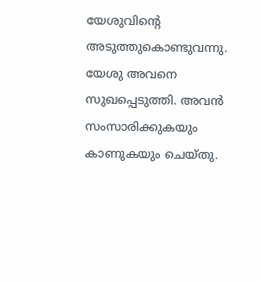യേശുവിന്‍റെ അടുത്തുകൊണ്ടുവന്നു. യേശു അവനെ സുഖപ്പെടുത്തി. അവന്‍ സംസാരിക്കുകയും കാണുകയും ചെയ്തു.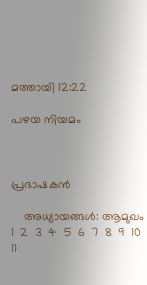മത്തായി 12:22

പഴയ നിയമം



പ്രഭാഷകന്‍

    അധ്യായങ്ങള്‍: ആമുഖം  1  2  3  4  5  6  7  8  9  10  11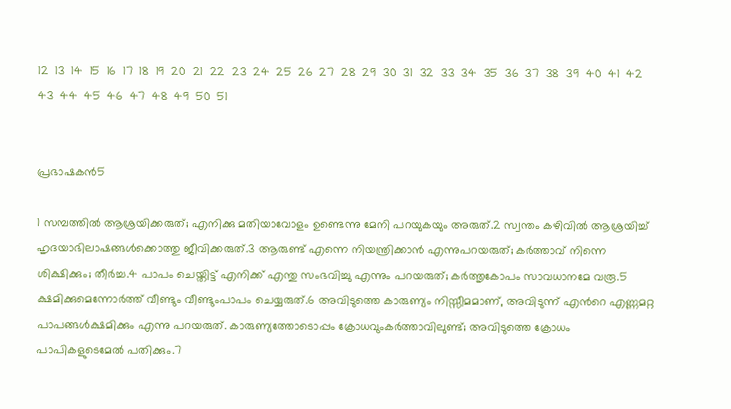12  13  14  15  16  17  18  19  20  21  22  23  24  25  26  27  28  29  30  31  32  33  34  35  36  37  38  39  40  41  42  43  44  45  46  47  48  49  50  51


പ്രഭാഷകന്‍5

1 സമ്പത്തില്‍ ആശ്രയിക്കരുത്; എനിക്കു മതിയാവോളം ഉണ്ടെന്നു മേനി പറയുകയും അരുത്.2 സ്വന്തം കഴിവില്‍ ആശ്രയിച്ച് ഹൃദയാഭിലാഷങ്ങള്‍ക്കൊത്തു ജീവിക്കരുത്.3 ആരുണ്ട് എന്നെ നിയന്ത്രിക്കാന്‍ എന്നുപറയരുത്; കര്‍ത്താവ് നിന്നെ ശിക്ഷിക്കും; തീര്‍ച്ച.4 പാപം ചെയ്തിട്ട് എനിക്ക് എന്തു സംഭവിച്ചു എന്നും പറയരുത്; കര്‍ത്തൃകോപം സാവധാനമേ വരൂ.5 ക്ഷമിക്കുമെന്നോര്‍ത്ത് വീണ്ടും വീണ്ടുംപാപം ചെയ്യരുത്.6 അവിടുത്തെ കാരുണ്യം നിസ്സീമമാണ്, അവിടുന്ന് എന്‍റെ എണ്ണമറ്റ പാപങ്ങള്‍ക്ഷമിക്കും എന്നു പറയരുത്. കാരുണ്യത്തോടൊപ്പം ക്രോധവുംകര്‍ത്താവിലുണ്ട്; അവിടുത്തെ ക്രോധം പാപികളുടെമേല്‍ പതിക്കും.7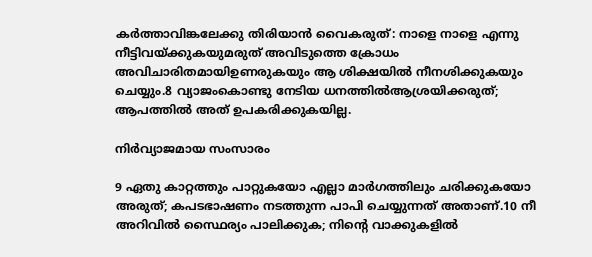കര്‍ത്താവിങ്കലേക്കു തിരിയാന്‍ വൈകരുത്: നാളെ നാളെ എന്നു നീട്ടിവയ്ക്കുകയുമരുത് അവിടുത്തെ ക്രോധം അവിചാരിതമായിഉണരുകയും ആ ശിക്ഷയില്‍ നീനശിക്കുകയും ചെയ്യും.8 വ്യാജംകൊണ്ടു നേടിയ ധനത്തില്‍ആശ്രയിക്കരുത്; ആപത്തില്‍ അത് ഉപകരിക്കുകയില്ല.

നിര്‍വ്യാജമായ സംസാരം

9 ഏതു കാറ്റത്തും പാറ്റുകയോ എല്ലാ മാര്‍ഗത്തിലും ചരിക്കുകയോ അരുത്; കപടഭാഷണം നടത്തുന്ന പാപി ചെയ്യുന്നത് അതാണ്.10 നീ അറിവില്‍ സ്ഥൈര്യം പാലിക്കുക; നിന്‍റെ വാക്കുകളില്‍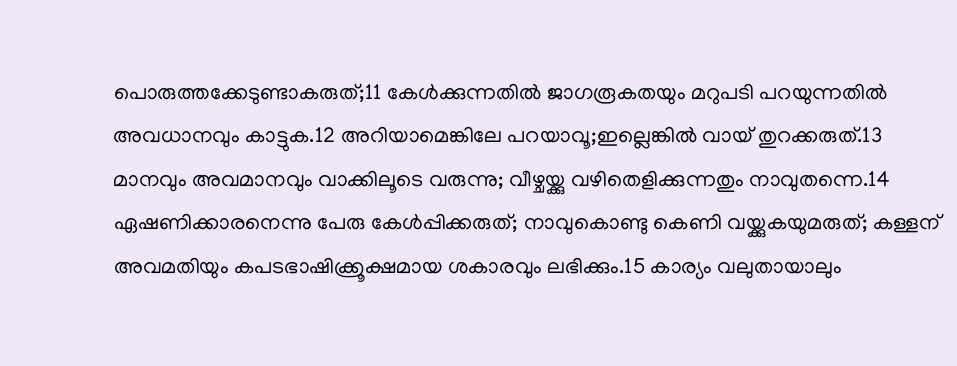പൊരുത്തക്കേടുണ്ടാകരുത്;11 കേള്‍ക്കുന്നതില്‍ ജാഗരൂകതയും മറുപടി പറയുന്നതില്‍ അവധാനവും കാട്ടുക.12 അറിയാമെങ്കിലേ പറയാവൂ;ഇല്ലെങ്കില്‍ വായ് തുറക്കരുത്.13 മാനവും അവമാനവും വാക്കിലൂടെ വരുന്നു; വീഴ്ചയ്ക്കു വഴിതെളിക്കുന്നതും നാവുതന്നെ.14 ഏഷണിക്കാരനെന്നു പേരു കേള്‍പ്പിക്കരുത്; നാവുകൊണ്ടു കെണി വയ്ക്കുകയുമരുത്; കള്ളന് അവമതിയും കപടഭാഷിക്ക്രൂക്ഷമായ ശകാരവും ലഭിക്കും.15 കാര്യം വലുതായാലും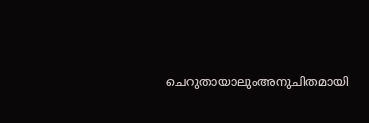ചെറുതായാലുംഅനുചിതമായി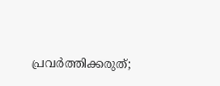പ്രവര്‍ത്തിക്കരുത്;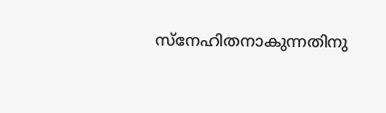സ്നേഹിതനാകുന്നതിനു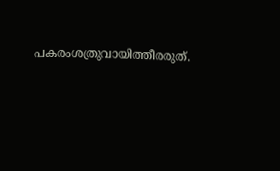പകരംശത്രുവായിത്തീരരുത്.